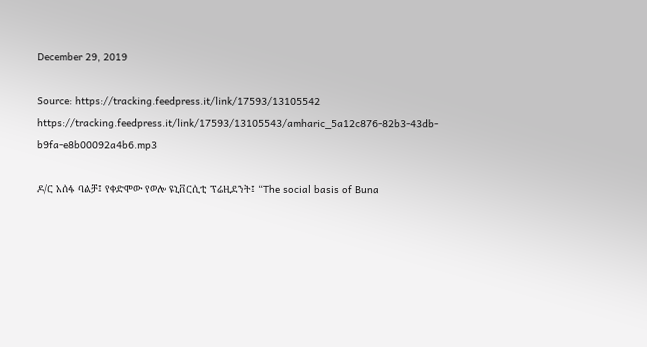December 29, 2019

Source: https://tracking.feedpress.it/link/17593/13105542
https://tracking.feedpress.it/link/17593/13105543/amharic_5a12c876-82b3-43db-b9fa-e8b00092a4b6.mp3

ዶ/ር አሰፋ ባልቻ፤ የቀድሞው የወሎ ዩኒቨርሲቲ ፕሬዚደንት፤ “The social basis of Buna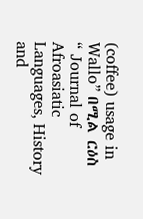(coffee) usage in Wallo” በሚል ርዕስ “ Journal of Afroasiatic Languages, History and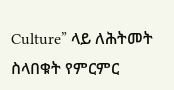Culture” ላይ ለሕትመት ስላበቁት የምርምር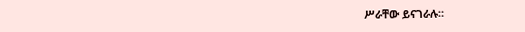ሥራቸው ይናገራሉ።